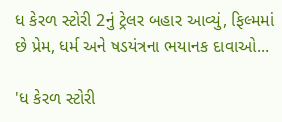ધ કેરળ સ્ટોરી 2નું ટ્રેલર બહાર આવ્યું, ફિલ્મમાં છે પ્રેમ, ધર્મ અને ષડયંત્રના ભયાનક દાવાઓ...

'ધ કેરળ સ્ટોરી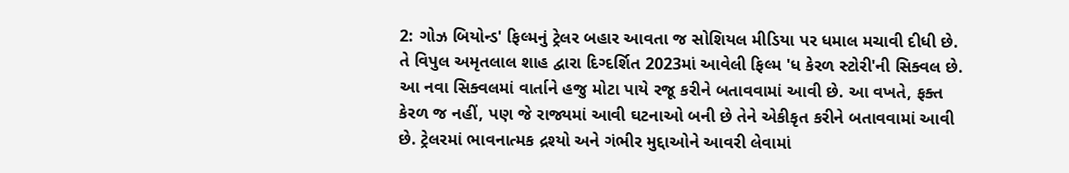2: ગોઝ બિયોન્ડ' ફિલ્મનું ટ્રેલર બહાર આવતા જ સોશિયલ મીડિયા પર ધમાલ મચાવી દીધી છે. તે વિપુલ અમૃતલાલ શાહ દ્વારા દિગ્દર્શિત 2023માં આવેલી ફિલ્મ 'ધ કેરળ સ્ટોરી'ની સિક્વલ છે. આ નવા સિક્વલમાં વાર્તાને હજુ મોટા પાયે રજૂ કરીને બતાવવામાં આવી છે. આ વખતે, ફક્ત કેરળ જ નહીં, પણ જે રાજ્યમાં આવી ઘટનાઓ બની છે તેને એકીકૃત કરીને બતાવવામાં આવી છે. ટ્રેલરમાં ભાવનાત્મક દ્રશ્યો અને ગંભીર મુદ્દાઓને આવરી લેવામાં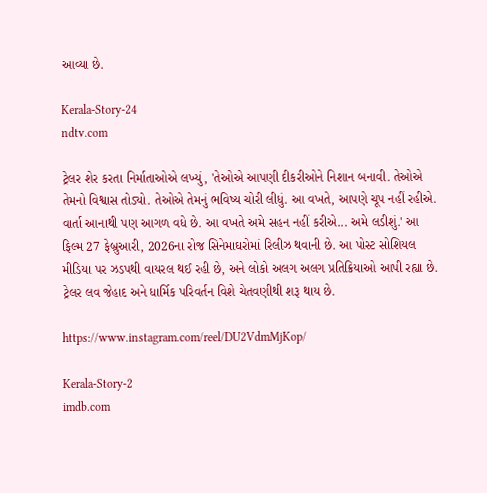આવ્યા છે.

Kerala-Story-24
ndtv.com

ટ્રેલર શેર કરતા નિર્માતાઓએ લખ્યું, 'તેઓએ આપણી દીકરીઓને નિશાન બનાવી. તેઓએ તેમનો વિશ્વાસ તોડ્યો. તેઓએ તેમનું ભવિષ્ય ચોરી લીધું. આ વખતે, આપણે ચૂપ નહીં રહીએ. વાર્તા આનાથી પણ આગળ વધે છે. આ વખતે અમે સહન નહીં કરીએ... અમે લડીશું.' આ ફિલ્મ 27 ફેબ્રુઆરી, 2026ના રોજ સિનેમાઘરોમાં રિલીઝ થવાની છે. આ પોસ્ટ સોશિયલ મીડિયા પર ઝડપથી વાયરલ થઈ રહી છે, અને લોકો અલગ અલગ પ્રતિક્રિયાઓ આપી રહ્યા છે. ટ્રેલર લવ જેહાદ અને ધાર્મિક પરિવર્તન વિશે ચેતવણીથી શરૂ થાય છે.

https://www.instagram.com/reel/DU2VdmMjKop/

Kerala-Story-2
imdb.com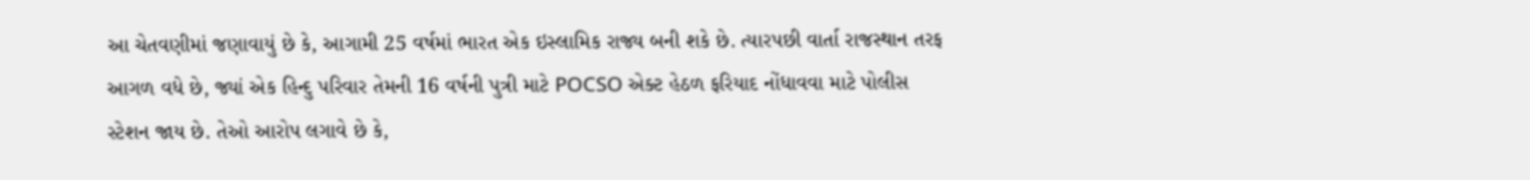આ ચેતવણીમાં જણાવાયું છે કે, આગામી 25 વર્ષમાં ભારત એક ઇસ્લામિક રાજ્ય બની શકે છે. ત્યારપછી વાર્તા રાજસ્થાન તરફ આગળ વધે છે, જ્યાં એક હિન્દુ પરિવાર તેમની 16 વર્ષની પુત્રી માટે POCSO એક્ટ હેઠળ ફરિયાદ નોંધાવવા માટે પોલીસ સ્ટેશન જાય છે. તેઓ આરોપ લગાવે છે કે,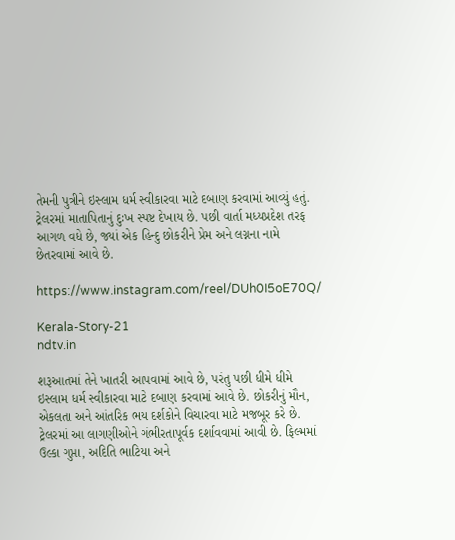તેમની પુત્રીને ઇસ્લામ ધર્મ સ્વીકારવા માટે દબાણ કરવામાં આવ્યું હતું. ટ્રેલરમાં માતાપિતાનું દુઃખ સ્પષ્ટ દેખાય છે. પછી વાર્તા મધ્યપ્રદેશ તરફ આગળ વધે છે, જ્યાં એક હિન્દુ છોકરીને પ્રેમ અને લગ્નના નામે છેતરવામાં આવે છે.

https://www.instagram.com/reel/DUh0I5oE70Q/

Kerala-Story-21
ndtv.in

શરૂઆતમાં તેને ખાતરી આપવામાં આવે છે, પરંતુ પછી ધીમે ધીમે ઇસ્લામ ધર્મ સ્વીકારવા માટે દબાણ કરવામાં આવે છે. છોકરીનું મૌન, એકલતા અને આંતરિક ભય દર્શકોને વિચારવા માટે મજબૂર કરે છે. ટ્રેલરમાં આ લાગણીઓને ગંભીરતાપૂર્વક દર્શાવવામાં આવી છે. ફિલ્મમાં ઉલ્કા ગુપ્તા, અદિતિ ભાટિયા અને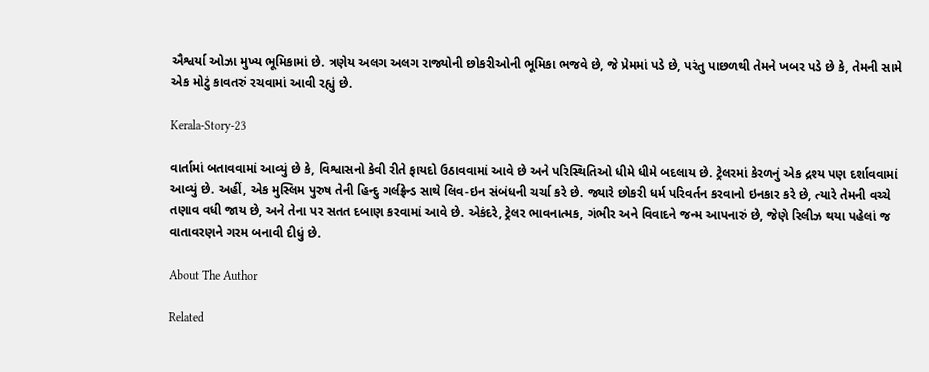ઐશ્વર્યા ઓઝા મુખ્ય ભૂમિકામાં છે. ત્રણેય અલગ અલગ રાજ્યોની છોકરીઓની ભૂમિકા ભજવે છે, જે પ્રેમમાં પડે છે, પરંતુ પાછળથી તેમને ખબર પડે છે કે, તેમની સામે એક મોટું કાવતરું રચવામાં આવી રહ્યું છે.

Kerala-Story-23

વાર્તામાં બતાવવામાં આવ્યું છે કે, વિશ્વાસનો કેવી રીતે ફાયદો ઉઠાવવામાં આવે છે અને પરિસ્થિતિઓ ધીમે ધીમે બદલાય છે. ટ્રેલરમાં કેરળનું એક દ્રશ્ય પણ દર્શાવવામાં આવ્યું છે. અહીં, એક મુસ્લિમ પુરુષ તેની હિન્દુ ગર્લફ્રેન્ડ સાથે લિવ-ઇન સંબંધની ચર્ચા કરે છે. જ્યારે છોકરી ધર્મ પરિવર્તન કરવાનો ઇનકાર કરે છે, ત્યારે તેમની વચ્ચે તણાવ વધી જાય છે, અને તેના પર સતત દબાણ કરવામાં આવે છે. એકંદરે, ટ્રેલર ભાવનાત્મક, ગંભીર અને વિવાદને જન્મ આપનારું છે, જેણે રિલીઝ થયા પહેલાં જ વાતાવરણને ગરમ બનાવી દીધું છે.

About The Author

Related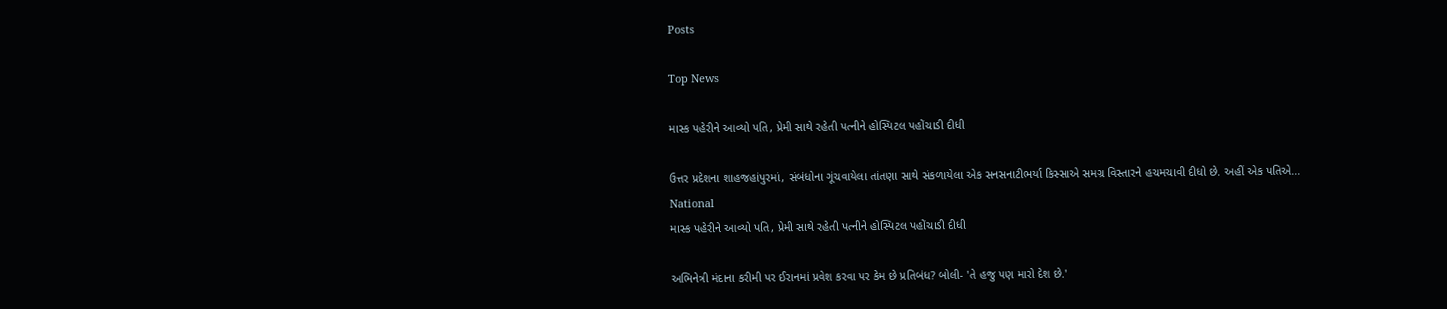Posts

Top News

માસ્ક પહેરીને આવ્યો પતિ, પ્રેમી સાથે રહેતી પત્નીને હોસ્પિટલ પહોંચાડી દીધી

ઉત્તર પ્રદેશના શાહજહાંપુરમાં, સંબંધોના ગૂંચવાયેલા તાંતણા સાથે સંકળાયેલા એક સનસનાટીભર્યા કિસ્સાએ સમગ્ર વિસ્તારને હચમચાવી દીધો છે. અહીં એક પતિએ...
National
માસ્ક પહેરીને આવ્યો પતિ, પ્રેમી સાથે રહેતી પત્નીને હોસ્પિટલ પહોંચાડી દીધી

અભિનેત્રી મંદાના કરીમી પર ઈરાનમાં પ્રવેશ કરવા પર કેમ છે પ્રતિબંધ? બોલી- 'તે હજુ પણ મારો દેશ છે.'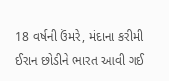18 વર્ષની ઉંમરે, મંદાના કરીમી ઈરાન છોડીને ભારત આવી ગઈ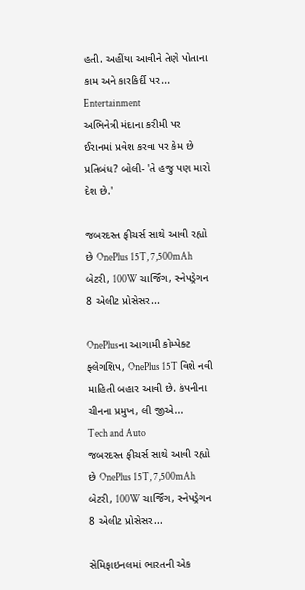હતી. અહીંયા આવીને તેણે પોતાના કામ અને કારકિર્દી પર...
Entertainment
અભિનેત્રી મંદાના કરીમી પર ઈરાનમાં પ્રવેશ કરવા પર કેમ છે પ્રતિબંધ? બોલી- 'તે હજુ પણ મારો દેશ છે.'

જબરદસ્ત ફીચર્સ સાથે આવી રહ્યો છે OnePlus 15T, 7,500mAh બેટરી, 100W ચાર્જિંગ, સ્નેપડ્રેગન 8 એલીટ પ્રોસેસર...

OnePlusના આગામી કોમ્પેક્ટ ફ્લેગશિપ, OnePlus 15T વિશે નવી માહિતી બહાર આવી છે. કંપનીના ચીનના પ્રમુખ, લી જીએ...
Tech and Auto
જબરદસ્ત ફીચર્સ સાથે આવી રહ્યો છે OnePlus 15T, 7,500mAh બેટરી, 100W ચાર્જિંગ, સ્નેપડ્રેગન 8 એલીટ પ્રોસેસર...

સેમિફાઇનલમાં ભારતની એક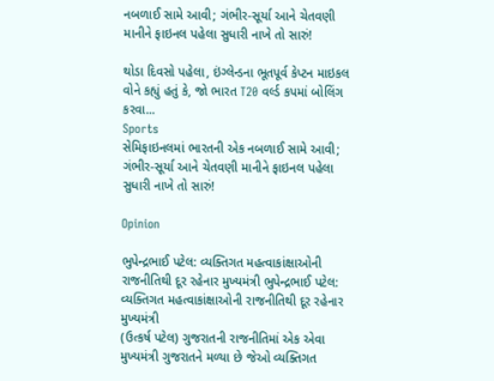નબળાઈ સામે આવી; ગંભીર-સૂર્યા આને ચેતવણી માનીને ફાઇનલ પહેલા સુધારી નાખે તો સારું!

થોડા દિવસો પહેલા, ઇંગ્લેન્ડના ભૂતપૂર્વ કેપ્ટન માઇકલ વોને કહ્યું હતું કે, જો ભારત T20 વર્લ્ડ કપમાં બોલિંગ કરવા...
Sports
સેમિફાઇનલમાં ભારતની એક નબળાઈ સામે આવી; ગંભીર-સૂર્યા આને ચેતવણી માનીને ફાઇનલ પહેલા સુધારી નાખે તો સારું!

Opinion

ભુપેન્દ્રભાઈ પટેલ: વ્યક્તિગત મહત્વાકાંક્ષાઓની રાજનીતિથી દૂર રહેનાર મુખ્યમંત્રી ભુપેન્દ્રભાઈ પટેલ: વ્યક્તિગત મહત્વાકાંક્ષાઓની રાજનીતિથી દૂર રહેનાર મુખ્યમંત્રી
(ઉત્કર્ષ પટેલ) ગુજરાતની રાજનીતિમાં એક એવા મુખ્યમંત્રી ગુજરાતને મળ્યા છે જેઓ વ્યક્તિગત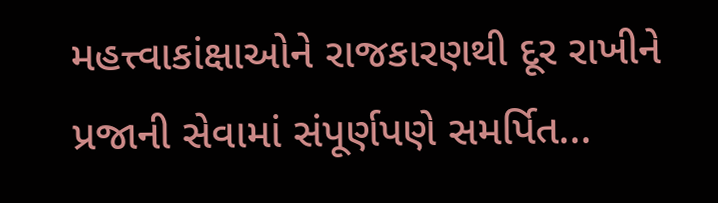મહત્ત્વાકાંક્ષાઓને રાજકારણથી દૂર રાખીને પ્રજાની સેવામાં સંપૂર્ણપણે સમર્પિત...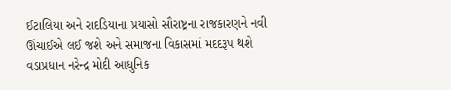ઈટાલિયા અને રાદડિયાના પ્રયાસો સૌરાષ્ટ્રના રાજકારણને નવી ઊંચાઈએ લઈ જશે અને સમાજના વિકાસમાં મદદરૂપ થશે
વડાપ્રધાન નરેન્દ્ર મોદી આધુનિક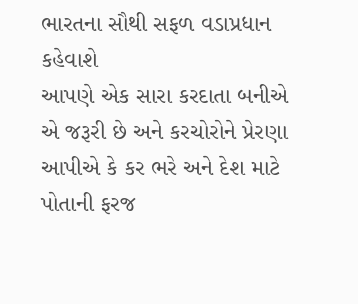ભારતના સૌથી સફળ વડાપ્રધાન કહેવાશે
આપણે એક સારા કરદાતા બનીએ એ જરૂરી છે અને કરચોરોને પ્રેરણા આપીએ કે કર ભરે અને દેશ માટે પોતાની ફરજ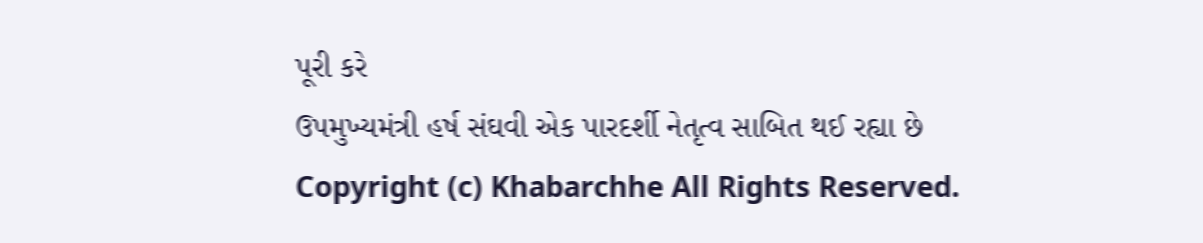પૂરી કરે
ઉપમુખ્યમંત્રી હર્ષ સંઘવી એક પારદર્શી નેતૃત્વ સાબિત થઈ રહ્યા છે
Copyright (c) Khabarchhe All Rights Reserved.